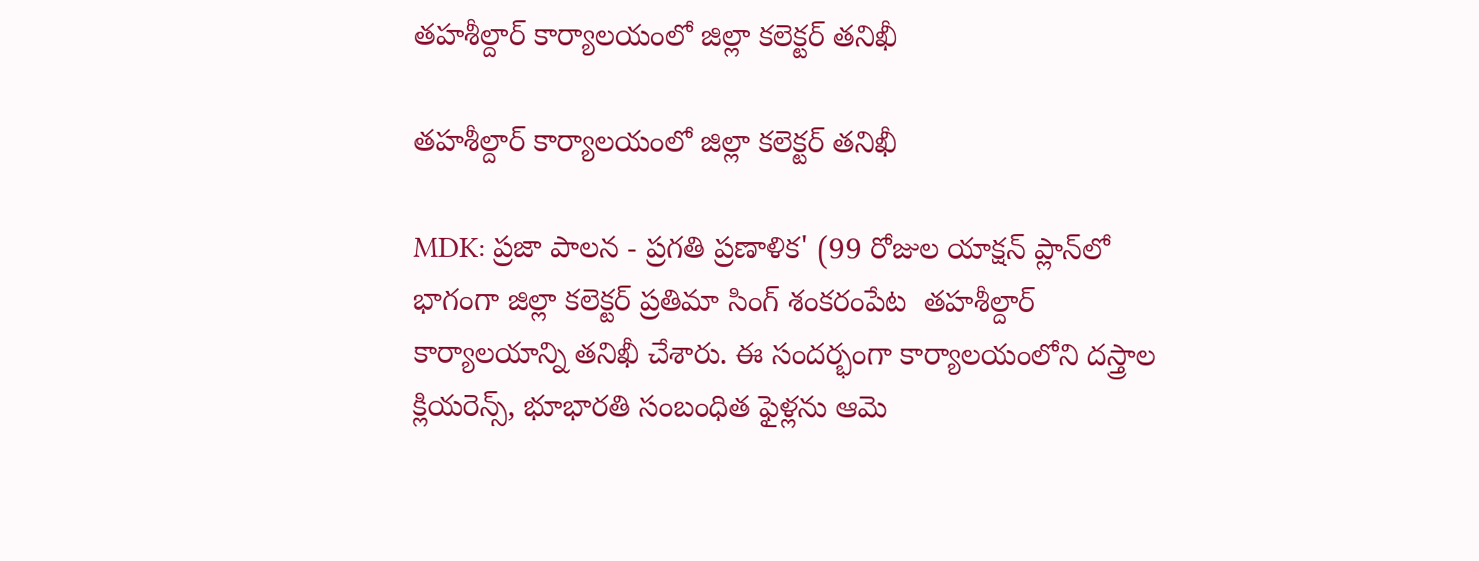తహశీల్దార్ కార్యాలయంలో జిల్లా కలెక్టర్ తనిఖీ

తహశీల్దార్ కార్యాలయంలో జిల్లా కలెక్టర్ తనిఖీ

MDK: ప్రజా పాలన - ప్రగతి ప్రణాళిక' (99 రోజుల యాక్షన్ ప్లాన్‌లో భాగంగా జిల్లా కలెక్టర్ ప్రతిమా సింగ్ శంకరంపేట  తహశీల్దార్ కార్యాలయాన్ని తనిఖీ చేశారు. ఈ సందర్భంగా కార్యాలయంలోని దస్త్రాల క్లియరెన్స్, భూభారతి సంబంధిత ఫైళ్లను ఆమె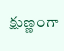క్షుణ్ణంగా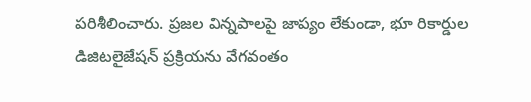పరిశీలించారు. ప్రజల విన్నపాలపై జాప్యం లేకుండా, భూ రికార్డుల డిజిటలైజేషన్ ప్రక్రియను వేగవంతం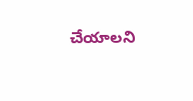చేయాలని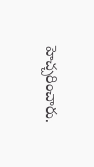హెచ్చరించారు.